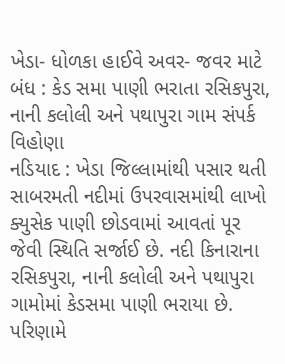ખેડા- ધોળકા હાઈવે અવર- જવર માટે બંધ : કેડ સમા પાણી ભરાતા રસિકપુરા, નાની કલોલી અને પથાપુરા ગામ સંપર્ક વિહોણા
નડિયાદ : ખેડા જિલ્લામાંથી પસાર થતી સાબરમતી નદીમાં ઉપરવાસમાંથી લાખો ક્યુસેક પાણી છોડવામાં આવતાં પૂર જેવી સ્થિતિ સર્જાઈ છે. નદી કિનારાના રસિકપુરા, નાની કલોલી અને પથાપુરા ગામોમાં કેડસમા પાણી ભરાયા છે. પરિણામે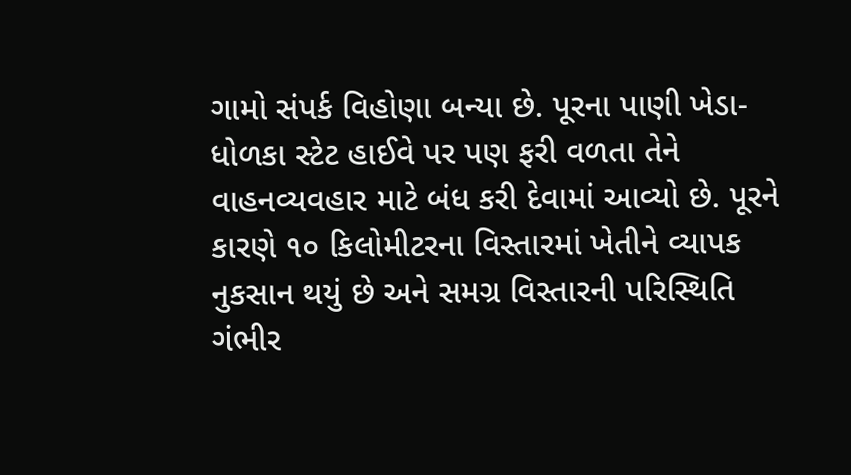ગામો સંપર્ક વિહોણા બન્યા છે. પૂરના પાણી ખેડા-ધોળકા સ્ટેટ હાઈવે પર પણ ફરી વળતા તેને વાહનવ્યવહાર માટે બંધ કરી દેવામાં આવ્યો છે. પૂરને કારણે ૧૦ કિલોમીટરના વિસ્તારમાં ખેતીને વ્યાપક નુકસાન થયું છે અને સમગ્ર વિસ્તારની પરિસ્થિતિ ગંભીર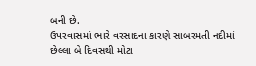બની છે.
ઉપરવાસમાં ભારે વરસાદના કારણે સાબરમતી નદીમાં છેલ્લા બે દિવસથી મોટા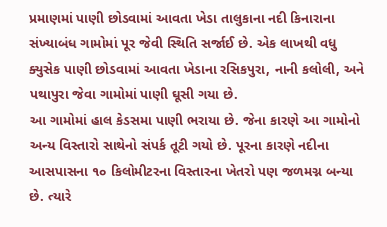પ્રમાણમાં પાણી છોડવામાં આવતા ખેડા તાલુકાના નદી કિનારાના સંખ્યાબંધ ગામોમાં પૂર જેવી સ્થિતિ સર્જાઈ છે. એક લાખથી વધુ ક્યુસેક પાણી છોડવામાં આવતા ખેડાના રસિકપુરા, નાની કલોલી, અને પથાપુરા જેવા ગામોમાં પાણી ઘૂસી ગયા છે.
આ ગામોમાં હાલ કેડસમા પાણી ભરાયા છે. જેના કારણે આ ગામોનો અન્ય વિસ્તારો સાથેનો સંપર્ક તૂટી ગયો છે. પૂરના કારણે નદીના આસપાસના ૧૦ કિલોમીટરના વિસ્તારના ખેતરો પણ જળમગ્ન બન્યા છે. ત્યારે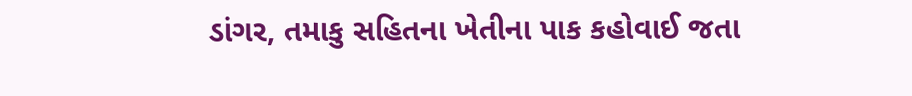ડાંગર, તમાકુ સહિતના ખેતીના પાક કહોવાઈ જતા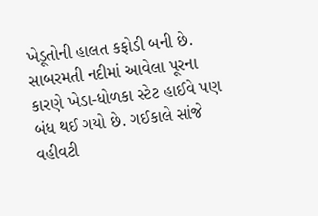ખેડૂતોની હાલત કફોડી બની છે.
સાબરમતી નદીમાં આવેલા પૂરના કારણે ખેડા-ધોળકા સ્ટેટ હાઈવે પણ બંધ થઈ ગયો છે. ગઈકાલે સાંજે વહીવટી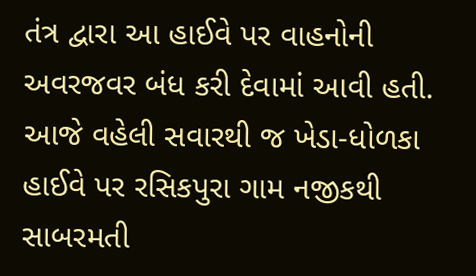તંત્ર દ્વારા આ હાઈવે પર વાહનોની અવરજવર બંધ કરી દેવામાં આવી હતી. આજે વહેલી સવારથી જ ખેડા-ધોળકા હાઈવે પર રસિકપુરા ગામ નજીકથી સાબરમતી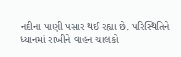નદીના પાણી પસાર થઈ રહ્યા છે. પરિસ્થિતિને ધ્યાનમાં રાખીને વાહન ચાલકો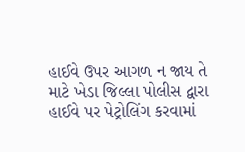હાઈવે ઉપર આગળ ન જાય તે માટે ખેડા જિલ્લા પોલીસ દ્વારા હાઈવે પર પેટ્રોલિંગ કરવામાં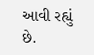આવી રહ્યું છે.